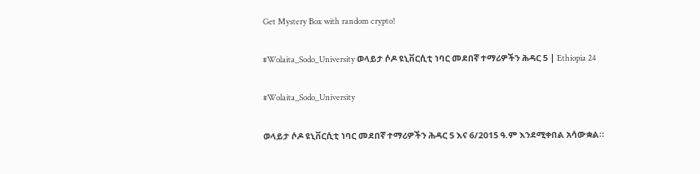Get Mystery Box with random crypto!

#Wolaita_Sodo_University ወላይታ ሶዶ ዩኒቨርሲቲ ነባር መደበኛ ተማሪዎችን ሕዳር 5 | Ethiopia 24

#Wolaita_Sodo_University

ወላይታ ሶዶ ዩኒቨርሲቲ ነባር መደበኛ ተማሪዎችን ሕዳር 5 እና 6/2015 ዓ.ም እንደሚቀበል አሳውቋል።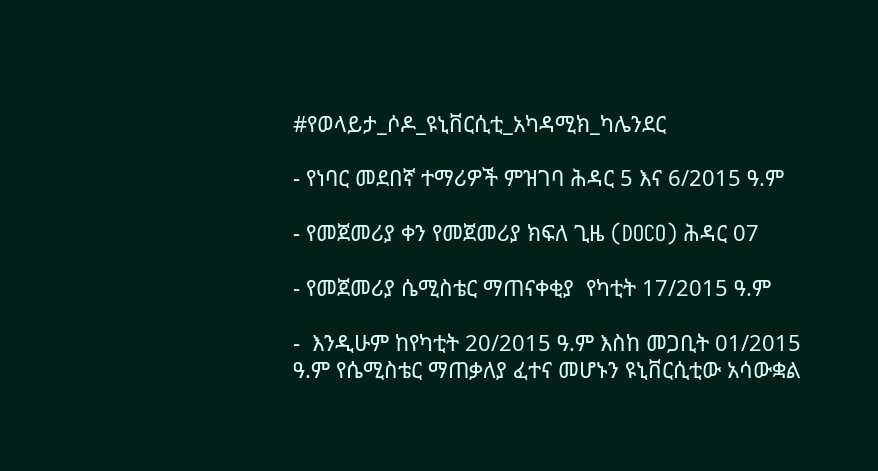#የወላይታ_ሶዶ_ዩኒቨርሲቲ_አካዳሚክ_ካሌንደር

- የነባር መደበኛ ተማሪዎች ምዝገባ ሕዳር 5 እና 6/2015 ዓ.ም

- የመጀመሪያ ቀን የመጀመሪያ ክፍለ ጊዜ (DOCO) ሕዳር 07

- የመጀመሪያ ሴሚስቴር ማጠናቀቂያ  የካቲት 17/2015 ዓ.ም

-  እንዲሁም ከየካቲት 20/2015 ዓ.ም እስከ መጋቢት 01/2015 ዓ.ም የሴሚስቴር ማጠቃለያ ፈተና መሆኑን ዩኒቨርሲቲው አሳውቋል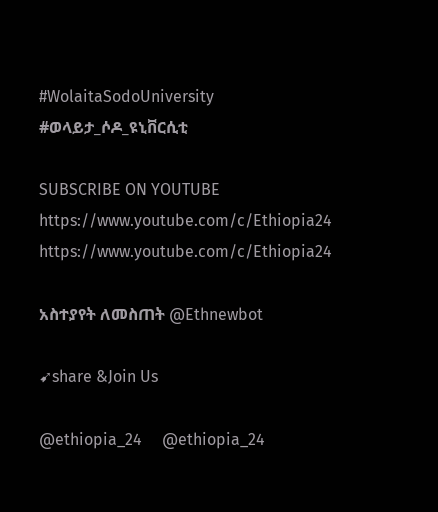#WolaitaSodoUniversity
#ወላይታ_ሶዶ_ዩኒቨርሲቲ

SUBSCRIBE ON YOUTUBE
https://www.youtube.com/c/Ethiopia24
https://www.youtube.com/c/Ethiopia24

አስተያየት ለመስጠት @Ethnewbot

➹share &Join Us

@ethiopia_24     @ethiopia_24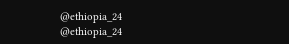@ethiopia_24     @ethiopia_24